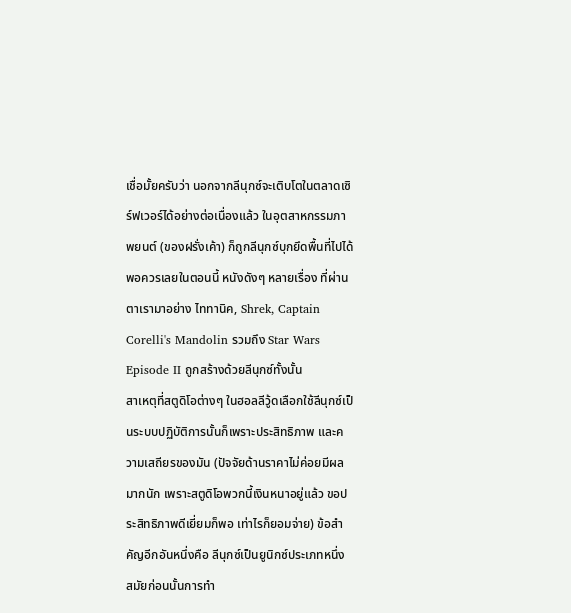เชื่อมั้ยครับว่า นอกจากลีนุกซ์จะเติบโตในตลาดเซิร์ฟเวอร์ได้อย่างต่อเนื่องแล้ว ในอุตสาหกรรมภาพยนต์ (ของฝรั่งเค้า) ก็ถูกลีนุกซ์บุกยึดพื้นที่ไปได้พอควรเลยในตอนนี้ หนังดังๆ หลายเรื่อง ที่ผ่านตาเรามาอย่าง ไททานิค, Shrek, Captain Corelli's Mandolin รวมถึง Star Wars Episode II ถูกสร้างด้วยลีนุกซ์ทั้งนั้น
สาเหตุที่สตูดิโอต่างๆ ในฮอลลีวู้ดเลือกใช้ลีนุกซ์เป็นระบบปฏิบัติการนั้นก็เพราะประสิทธิภาพ และความเสถียรของมัน (ปัจจัยด้านราคาไม่ค่อยมีผลมากนัก เพราะสตูดิโอพวกนี้เงินหนาอยู่แล้ว ขอประสิทธิภาพดีเยี่ยมก็พอ เท่าไรก็ยอมจ่าย) ข้อสำคัญอีกอันหนึ่งคือ ลีนุกซ์เป็นยูนิกซ์ประเภทหนึ่ง สมัยก่อนนั้นการทำ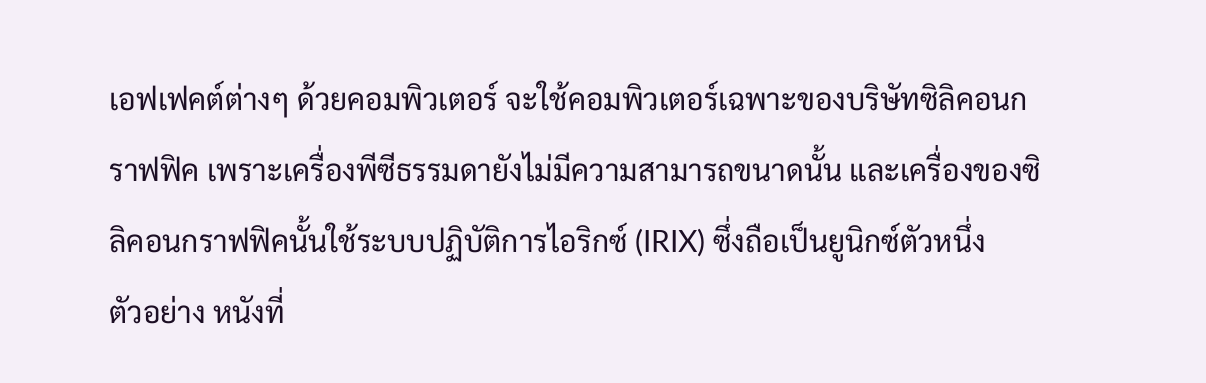เอฟเฟคต์ต่างๆ ด้วยคอมพิวเตอร์ จะใช้คอมพิวเตอร์เฉพาะของบริษัทซิลิคอนกราฟฟิค เพราะเครื่องพีซีธรรมดายังไม่มีความสามารถขนาดนั้น และเครื่องของซิลิคอนกราฟฟิคนั้นใช้ระบบปฏิบัติการไอริกซ์ (IRIX) ซึ่งถือเป็นยูนิกซ์ตัวหนึ่ง
ตัวอย่าง หนังที่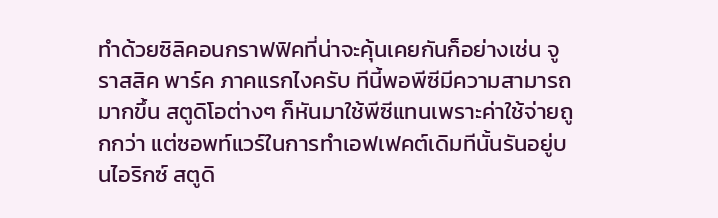ทำด้วยซิลิคอนกราฟฟิคที่น่าจะคุ้นเคยกันก็อย่างเช่น จูราสสิค พาร์ค ภาคแรกไงครับ ทีนี้พอพีซีมีความสามารถมากขึ้น สตูดิโอต่างๆ ก็หันมาใช้พีซีแทนเพราะค่าใช้จ่ายถูกกว่า แต่ซอพท์แวร์ในการทำเอฟเฟคต์เดิมทีนั้นรันอยู่บนไอริกซ์ สตูดิ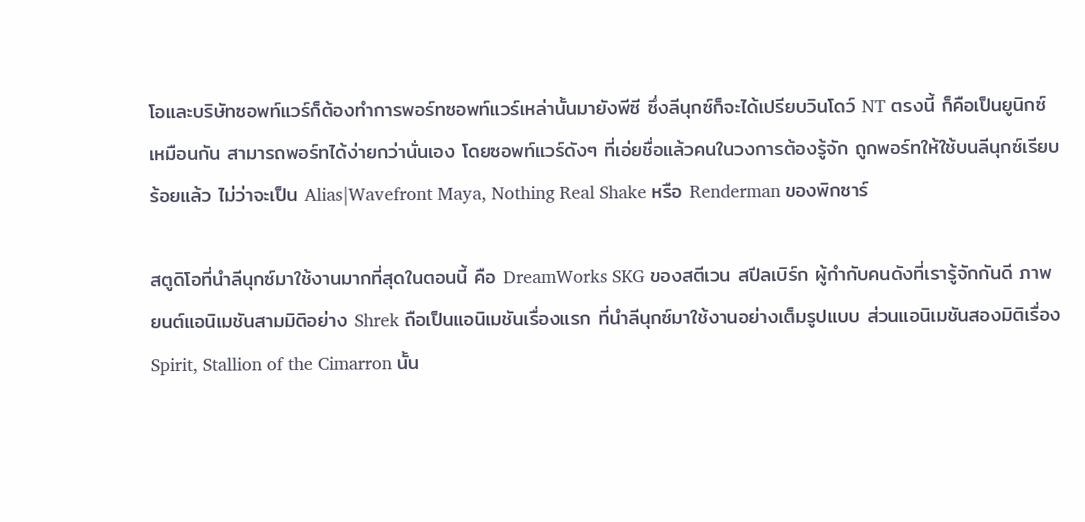โอและบริษัทซอพท์แวร์ก็ต้องทำการพอร์ทซอพท์แวร์เหล่านั้นมายังพีซี ซึ่งลีนุกซ์ก็จะได้เปรียบวินโดว์ NT ตรงนี้ ก็คือเป็นยูนิกซ์เหมือนกัน สามารถพอร์ทได้ง่ายกว่านั่นเอง โดยซอพท์แวร์ดังๆ ที่เอ่ยชื่อแล้วคนในวงการต้องรู้จัก ถูกพอร์ทให้ใช้บนลีนุกซ์เรียบร้อยแล้ว ไม่ว่าจะเป็น Alias|Wavefront Maya, Nothing Real Shake หรือ Renderman ของพิกซาร์

สตูดิโอที่นำลีนุกซ์มาใช้งานมากที่สุดในตอนนี้ คือ DreamWorks SKG ของสตีเวน สปีลเบิร์ก ผู้กำกับคนดังที่เรารู้จักกันดี ภาพยนต์แอนิเมชันสามมิติอย่าง Shrek ถือเป็นแอนิเมชันเรื่องแรก ที่นำลีนุกซ์มาใช้งานอย่างเต็มรูปแบบ ส่วนแอนิเมชันสองมิติเรื่อง Spirit, Stallion of the Cimarron นั้น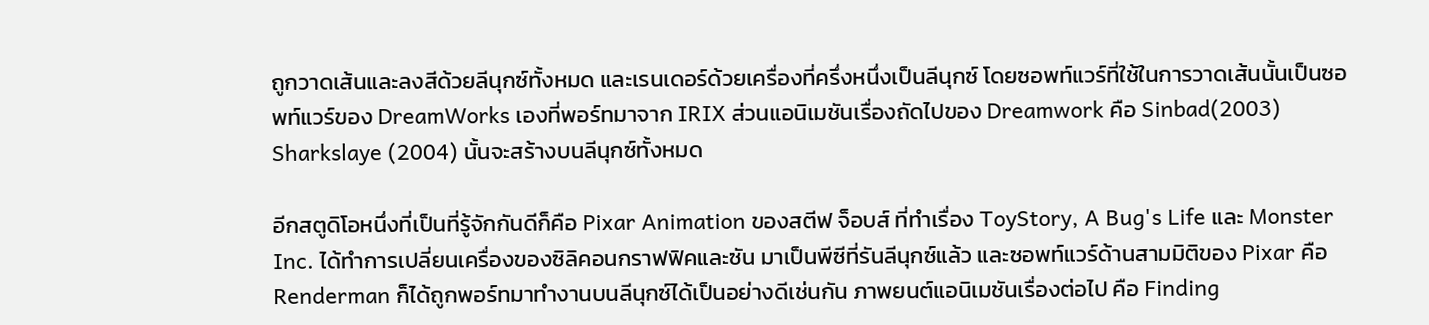ถูกวาดเส้นและลงสีด้วยลีนุกซ์ทั้งหมด และเรนเดอร์ด้วยเครื่องที่ครึ่งหนึ่งเป็นลีนุกซ์ โดยซอพท์แวร์ที่ใช้ในการวาดเส้นนั้นเป็นซอพท์แวร์ของ DreamWorks เองที่พอร์ทมาจาก IRIX ส่วนแอนิเมชันเรื่องถัดไปของ Dreamwork คือ Sinbad(2003) Sharkslaye (2004) นั้นจะสร้างบนลีนุกซ์ทั้งหมด

อีกสตูดิโอหนึ่งที่เป็นที่รู้จักกันดีก็คือ Pixar Animation ของสตีฟ จ็อบส์ ที่ทำเรื่อง ToyStory, A Bug's Life และ Monster Inc. ได้ทำการเปลี่ยนเครื่องของซิลิคอนกราฟฟิคและซัน มาเป็นพีซีที่รันลีนุกซ์แล้ว และซอพท์แวร์ด้านสามมิติของ Pixar คือ Renderman ก็ได้ถูกพอร์ทมาทำงานบนลีนุกซ์ได้เป็นอย่างดีเช่นกัน ภาพยนต์แอนิเมชันเรื่องต่อไป คือ Finding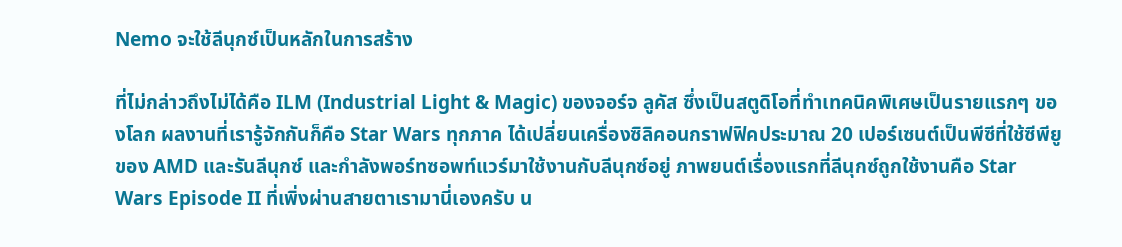Nemo จะใช้ลีนุกซ์เป็นหลักในการสร้าง

ที่ไม่กล่าวถึงไม่ได้คือ ILM (Industrial Light & Magic) ของจอร์จ ลูคัส ซึ่งเป็นสตูดิโอที่ทำเทคนิคพิเศษเป็นรายแรกๆ ของโลก ผลงานที่เรารู้จักกันก็คือ Star Wars ทุกภาค ได้เปลี่ยนเครื่องซิลิคอนกราฟฟิคประมาณ 20 เปอร์เซนต์เป็นพีซีที่ใช้ซีพียูของ AMD และรันลีนุกซ์ และกำลังพอร์ทซอพท์แวร์มาใช้งานกับลีนุกซ์อยู่ ภาพยนต์เรื่องแรกที่ลีนุกซ์ถูกใช้งานคือ Star Wars Episode II ที่เพิ่งผ่านสายตาเรามานี่เองครับ น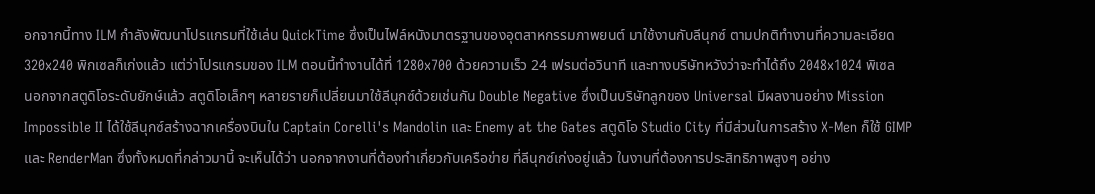อกจากนี้ทาง ILM กำลังพัฒนาโปรแกรมที่ใช้เล่น QuickTime ซึ่งเป็นไฟล์หนังมาตรฐานของอุตสาหกรรมภาพยนต์ มาใช้งานกับลีนุกซ์ ตามปกติทำงานที่ความละเอียด 320x240 พิกเซลก็เก่งแล้ว แต่ว่าโปรแกรมของ ILM ตอนนี้ทำงานได้ที่ 1280x700 ด้วยความเร็ว 24 เฟรมต่อวินาที และทางบริษัทหวังว่าจะทำได้ถึง 2048x1024 พิเซล
นอกจากสตูดิโอระดับยักษ์แล้ว สตูดิโอเล็กๆ หลายรายก็เปลี่ยนมาใช้ลีนุกซ์ด้วยเช่นกัน Double Negative ซึ่งเป็นบริษัทลูกของ Universal มีผลงานอย่าง Mission Impossible II ได้ใช้ลีนุกซ์สร้างฉากเครื่องบินใน Captain Corelli's Mandolin และ Enemy at the Gates สตูดิโอ Studio City ที่มีส่วนในการสร้าง X-Men ก็ใช้ GIMP และ RenderMan ซึ่งทั้งหมดที่กล่าวมานี้ จะเห็นได้ว่า นอกจากงานที่ต้องทำเกี่ยวกับเครือข่าย ที่ลีนุกซ์เก่งอยู่แล้ว ในงานที่ต้องการประสิทธิภาพสูงๆ อย่าง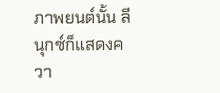ภาพยนต์นั้น ลีนุกซ์ก็แสดงควา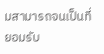มสามารถจนเป็นที่ยอมรับ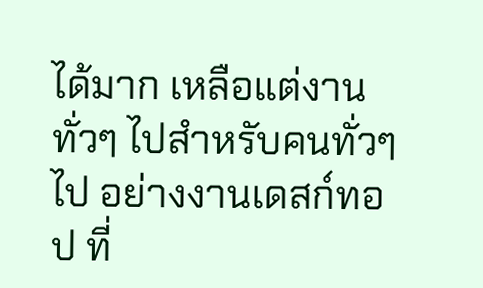ได้มาก เหลือแต่งานทั่วๆ ไปสำหรับคนทั่วๆ ไป อย่างงานเดสก์ทอป ที่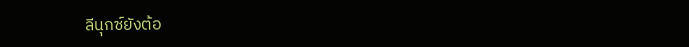ลีนุกซ์ยังต้อ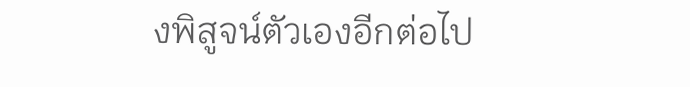งพิสูจน์ตัวเองอีกต่อไป